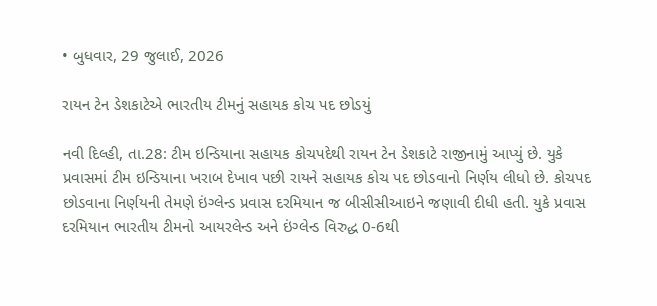• બુધવાર, 29 જુલાઈ, 2026

રાયન ટેન ડેશકાટેએ ભારતીય ટીમનું સહાયક કોચ પદ છોડયું

નવી દિલ્હી, તા.28: ટીમ ઇન્ડિયાના સહાયક કોચપદેથી રાયન ટેન ડેશકાટે રાજીનામું આપ્યું છે. યુકે પ્રવાસમાં ટીમ ઇન્ડિયાના ખરાબ દેખાવ પછી રાયને સહાયક કોચ પદ છોડવાનો નિર્ણય લીધો છે. કોચપદ છોડવાના નિર્ણયની તેમણે ઇંગ્લેન્ડ પ્રવાસ દરમિયાન જ બીસીસીઆઇને જણાવી દીધી હતી. યુકે પ્રવાસ દરમિયાન ભારતીય ટીમનો આયરલેન્ડ અને ઇંગ્લેન્ડ વિરુદ્ધ 0-6થી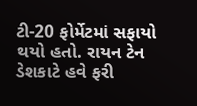ટી-20 ફોર્મેટમાં સફાયો થયો હતો. રાયન ટેન ડેશકાટે હવે ફરી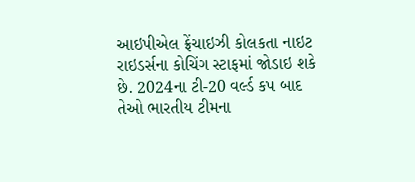આઇપીએલ ફ્રેંચાઇઝી કોલકતા નાઇટ રાઇડર્સના કોચિંગ સ્ટાફમાં જોડાઇ શકે છે. 2024ના ટી-20 વર્લ્ડ કપ બાદ તેઓ ભારતીય ટીમના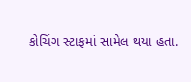કોચિંગ સ્ટાફમાં સામેલ થયા હતા.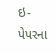ઇ-પેપરના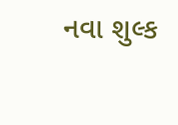નવા શુલ્ક